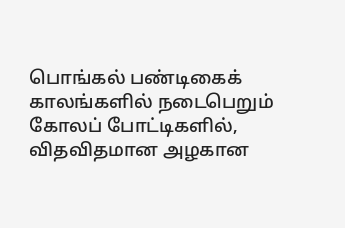பொங்கல் பண்டிகைக் காலங்களில் நடைபெறும் கோலப் போட்டிகளில், விதவிதமான அழகான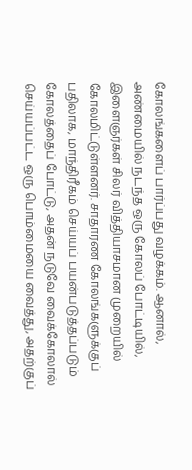கோலங்களைப் பார்ப்பது வழக்கம். ஆனால், அண்மையில் நடந்த ஒரு கோலப் போட்டியில், இளைஞர்கள் சிலர் வித்தியாசமான முறையில் கோலமிட்டுள்ளனர். சாதாரண கோலங்களுக்குப் பதிலாக, மாந்திரீகம் செய்யப் பயன்படுத்தப்படும் கோலத்தைப் போட்டு, அதன் நடுவே வைக்கோலால் செய்யப்பட்ட ஒரு பொம்மையை வைத்து, அதற்குப்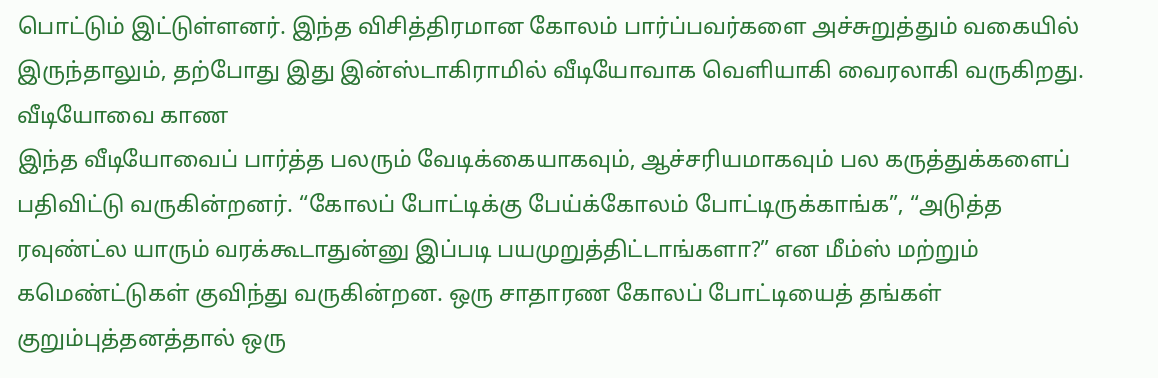பொட்டும் இட்டுள்ளனர். இந்த விசித்திரமான கோலம் பார்ப்பவர்களை அச்சுறுத்தும் வகையில் இருந்தாலும், தற்போது இது இன்ஸ்டாகிராமில் வீடியோவாக வெளியாகி வைரலாகி வருகிறது.
வீடியோவை காண
இந்த வீடியோவைப் பார்த்த பலரும் வேடிக்கையாகவும், ஆச்சரியமாகவும் பல கருத்துக்களைப் பதிவிட்டு வருகின்றனர். “கோலப் போட்டிக்கு பேய்க்கோலம் போட்டிருக்காங்க”, “அடுத்த ரவுண்ட்ல யாரும் வரக்கூடாதுன்னு இப்படி பயமுறுத்திட்டாங்களா?” என மீம்ஸ் மற்றும் கமெண்ட்டுகள் குவிந்து வருகின்றன. ஒரு சாதாரண கோலப் போட்டியைத் தங்கள் குறும்புத்தனத்தால் ஒரு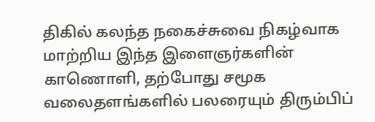திகில் கலந்த நகைச்சுவை நிகழ்வாக மாற்றிய இந்த இளைஞர்களின் காணொளி, தற்போது சமூக வலைதளங்களில் பலரையும் திரும்பிப்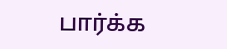பார்க்க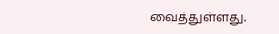வைத்துள்ளது.